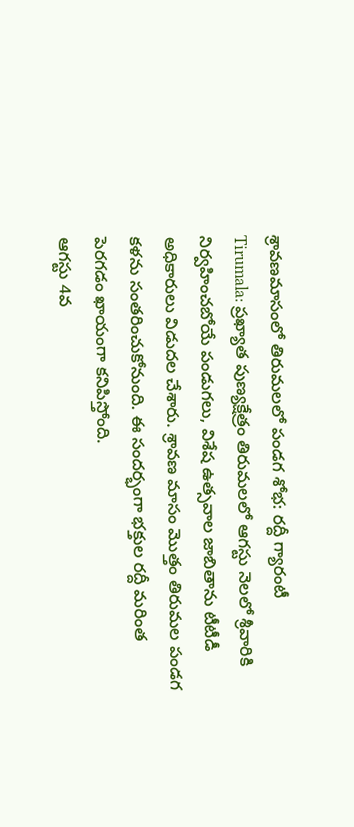శ్రావణమాసంలో తిరుమలలో పండగ శోభ: రద్దీ గ్యారంటీ
Tirumala: ప్రఖ్యాత పుణ్యక్షేత్రం తిరుమలలో ఆగస్టు నెలలో శ్రీవారికి నిర్వహించబోయే పండుగలు, విశేష ఉత్సవాల జాబితాను టీటీడీ అధికారులు విడుదల చేశారు. శ్రావణ మాసం మొత్తం తిరుమల పండగ కళను సంతరించుకోనుంది. ఈ సందర్భంగా భక్తుల రద్దీ మరింత పెరగడం ఖాయంగా కనిపిస్తోంది.
ఆగస్టు 4వ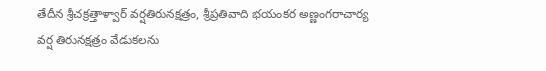తేదీన శ్రీచక్రత్తాళ్వార్ వర్షతిరునక్షత్రం, శ్రీప్రతివాది భయంకర అణ్ణంగరాచార్య వర్ష తిరునక్షత్రం వేడుకలను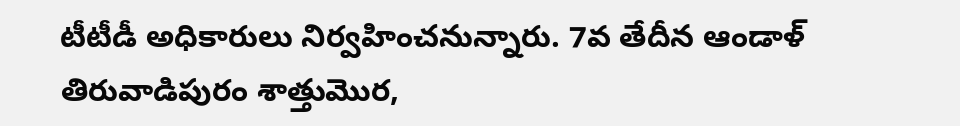టీటీడీ అధికారులు నిర్వహించనున్నారు. 7వ తేదీన ఆండాళ్ తిరువాడిపురం శాత్తుమొర,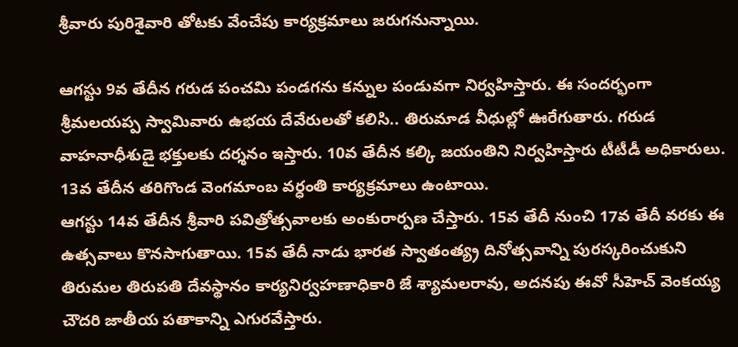శ్రీవారు పురిశైవారి తోటకు వేంచేపు కార్యక్రమాలు జరుగనున్నాయి.

ఆగస్టు 9వ తేదీన గరుడ పంచమి పండగను కన్నుల పండువగా నిర్వహిస్తారు. ఈ సందర్భంగా శ్రీమలయప్ప స్వామివారు ఉభయ దేవేరులతో కలిసి.. తిరుమాడ వీధుల్లో ఊరేగుతారు. గరుడ వాహనాధీశుడై భక్తులకు దర్శనం ఇస్తారు. 10వ తేదీన కల్కి జయంతిని నిర్వహిస్తారు టీటీడీ అధికారులు. 13వ తేదీన తరిగొండ వెంగమాంబ వర్ధంతి కార్యక్రమాలు ఉంటాయి.
ఆగస్టు 14వ తేదీన శ్రీవారి పవిత్రోత్సవాలకు అంకురార్పణ చేస్తారు. 15వ తేదీ నుంచి 17వ తేదీ వరకు ఈ ఉత్సవాలు కొనసాగుతాయి. 15వ తేదీ నాడు భారత స్వాతంత్య్ర దినోత్సవాన్ని పురస్కరించుకుని తిరుమల తిరుపతి దేవస్థానం కార్యనిర్వహణాధికారి జే శ్యామలరావు, అదనపు ఈవో సీహెచ్ వెంకయ్య చౌదరి జాతీయ పతాకాన్ని ఎగురవేస్తారు.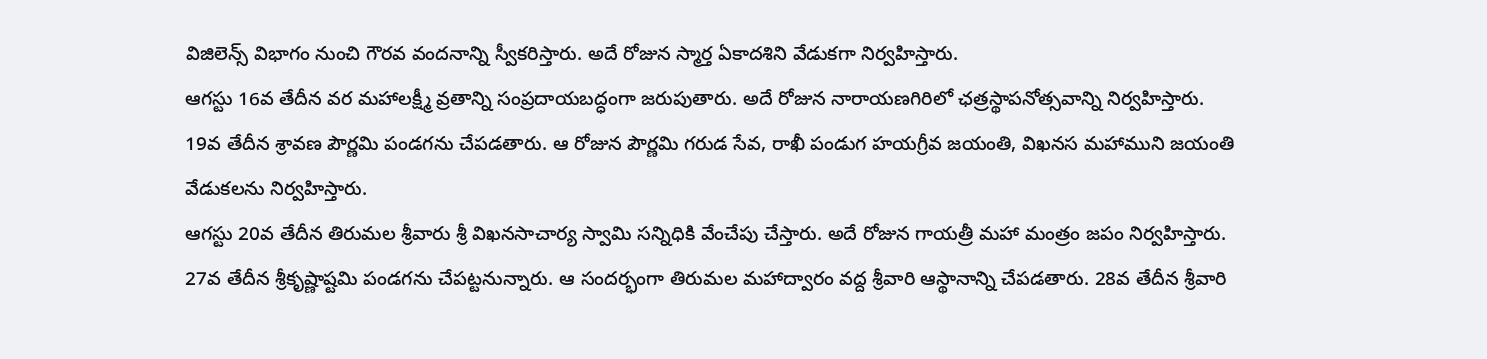విజిలెన్స్ విభాగం నుంచి గౌరవ వందనాన్ని స్వీకరిస్తారు. అదే రోజున స్మార్త ఏకాదశిని వేడుకగా నిర్వహిస్తారు.
ఆగస్టు 16వ తేదీన వర మహాలక్ష్మీ వ్రతాన్ని సంప్రదాయబద్ధంగా జరుపుతారు. అదే రోజున నారాయణగిరిలో ఛత్రస్థాపనోత్సవాన్ని నిర్వహిస్తారు. 19వ తేదీన శ్రావణ పౌర్ణమి పండగను చేపడతారు. ఆ రోజున పౌర్ణమి గరుడ సేవ, రాఖీ పండుగ హయగ్రీవ జయంతి, విఖనస మహాముని జయంతి వేడుకలను నిర్వహిస్తారు.
ఆగస్టు 20వ తేదీన తిరుమల శ్రీవారు శ్రీ విఖనసాచార్య స్వామి సన్నిధికి వేంచేపు చేస్తారు. అదే రోజున గాయత్రీ మహా మంత్రం జపం నిర్వహిస్తారు. 27వ తేదీన శ్రీకృష్ణాష్టమి పండగను చేపట్టనున్నారు. ఆ సందర్భంగా తిరుమల మహాద్వారం వద్ద శ్రీవారి ఆస్థానాన్ని చేపడతారు. 28వ తేదీన శ్రీవారి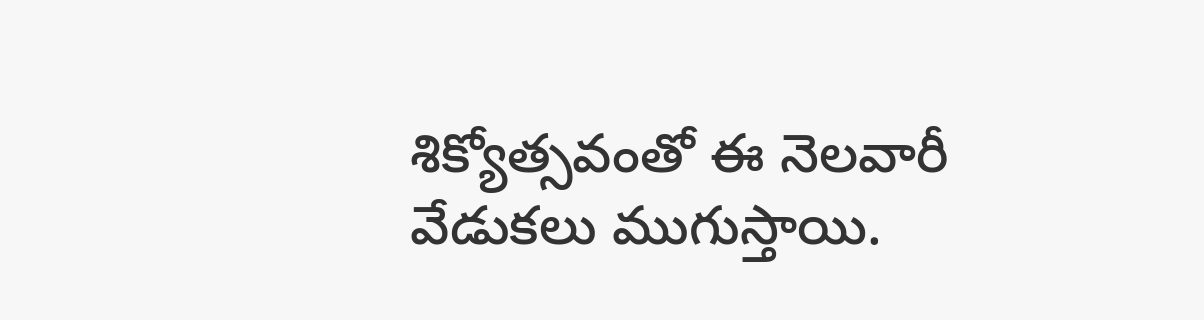శిక్యోత్సవంతో ఈ నెలవారీ వేడుకలు ముగుస్తాయి.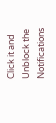Click it and Unblock the Notifications